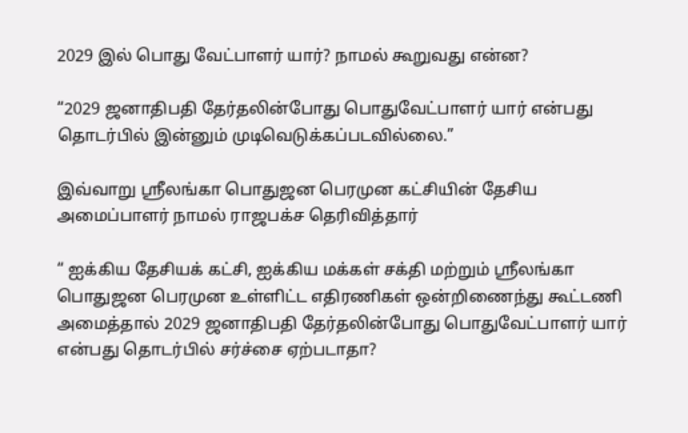2029 இல் பொது வேட்பாளர் யார்? நாமல் கூறுவது என்ன?

“2029 ஜனாதிபதி தேர்தலின்போது பொதுவேட்பாளர் யார் என்பது தொடர்பில் இன்னும் முடிவெடுக்கப்படவில்லை.”

இவ்வாறு ஸ்ரீலங்கா பொதுஜன பெரமுன கட்சியின் தேசிய அமைப்பாளர் நாமல் ராஜபக்ச தெரிவித்தார்

“ ஐக்கிய தேசியக் கட்சி, ஐக்கிய மக்கள் சக்தி மற்றும் ஸ்ரீலங்கா பொதுஜன பெரமுன உள்ளிட்ட எதிரணிகள் ஒன்றிணைந்து கூட்டணி அமைத்தால் 2029 ஜனாதிபதி தேர்தலின்போது பொதுவேட்பாளர் யார் என்பது தொடர்பில் சர்ச்சை ஏற்படாதா?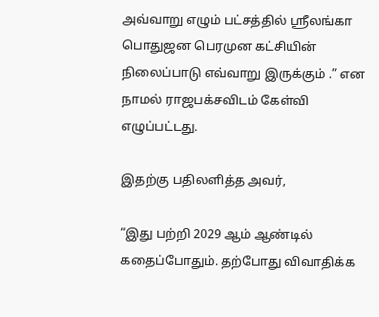அவ்வாறு எழும் பட்சத்தில் ஸ்ரீலங்கா பொதுஜன பெரமுன கட்சியின் நிலைப்பாடு எவ்வாறு இருக்கும் .” என நாமல் ராஜபக்சவிடம் கேள்வி எழுப்பட்டது.

இதற்கு பதிலளித்த அவர்,

“இது பற்றி 2029 ஆம் ஆண்டில் கதைப்போதும். தற்போது விவாதிக்க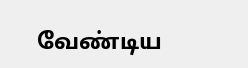வேண்டிய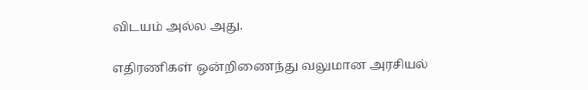விடயம் அல்ல அது.

எதிரணிகள் ஒன்றிணைந்து வலுமான அரசியல்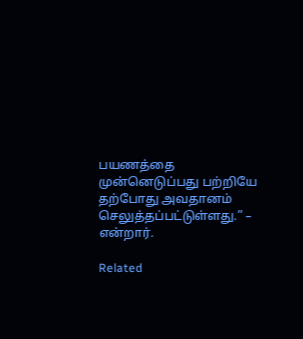பயணத்தை முன்னெடுப்பது பற்றியே தற்போது அவதானம் செலுத்தப்பட்டுள்ளது.” – என்றார்.

Related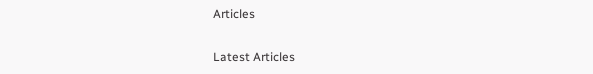Articles

Latest Articles